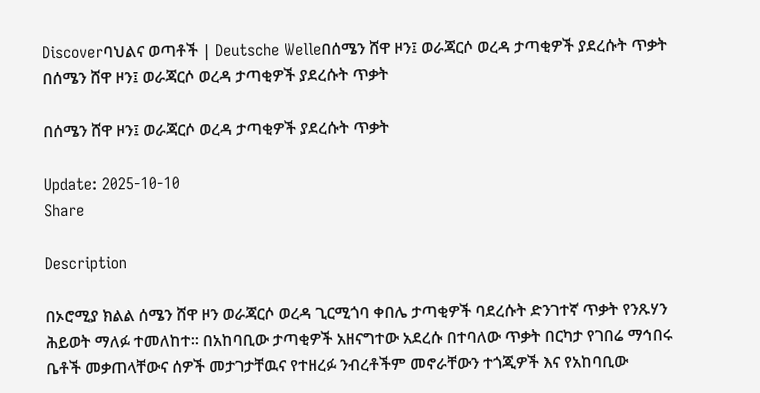Discoverባህልና ወጣቶች | Deutsche Welleበሰሜን ሸዋ ዞን፤ ወራጃርሶ ወረዳ ታጣቂዎች ያደረሱት ጥቃት
በሰሜን ሸዋ ዞን፤ ወራጃርሶ ወረዳ ታጣቂዎች ያደረሱት ጥቃት

በሰሜን ሸዋ ዞን፤ ወራጃርሶ ወረዳ ታጣቂዎች ያደረሱት ጥቃት

Update: 2025-10-10
Share

Description

በኦሮሚያ ክልል ሰሜን ሸዋ ዞን ወራጃርሶ ወረዳ ጊርሚጎባ ቀበሌ ታጣቂዎች ባደረሱት ድንገተኛ ጥቃት የንጹሃን ሕይወት ማለፉ ተመለከተ፡፡ በአከባቢው ታጣቂዎች አዘናግተው አደረሱ በተባለው ጥቃት በርካታ የገበሬ ማኅበሩ ቤቶች መቃጠላቸውና ሰዎች መታገታቸዉና የተዘረፉ ንብረቶችም መኖራቸውን ተጎጂዎች እና የአከባቢው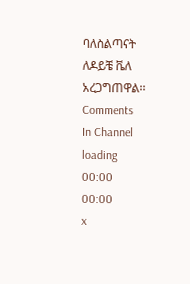ባለስልጣናት ለዶይቼ ቬለ አረጋግጠዋል፡፡
Comments
In Channel
loading
00:00
00:00
x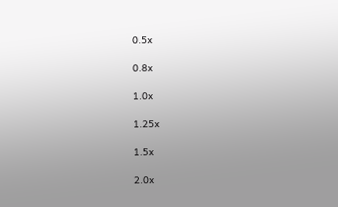0.5x

0.8x

1.0x

1.25x

1.5x

2.0x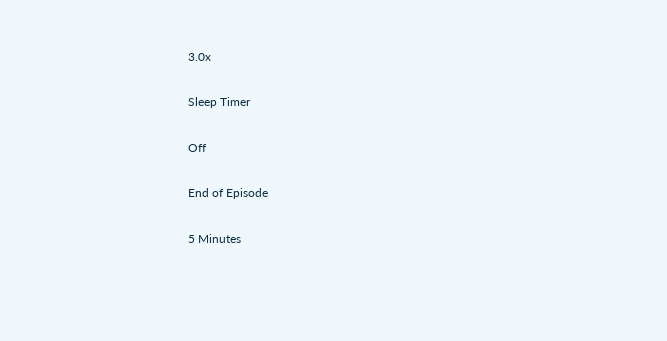3.0x

Sleep Timer

Off

End of Episode

5 Minutes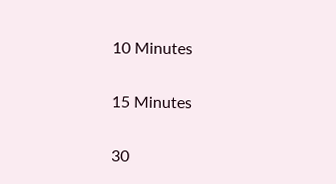10 Minutes

15 Minutes

30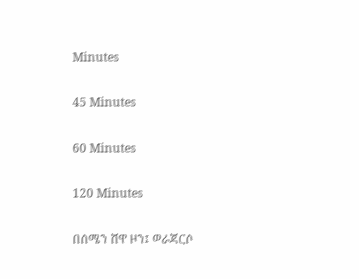Minutes

45 Minutes

60 Minutes

120 Minutes

በሰሜን ሸዋ ዞን፤ ወራጃርሶ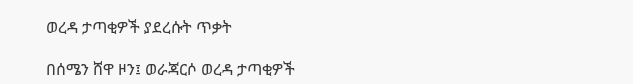ወረዳ ታጣቂዎች ያደረሱት ጥቃት

በሰሜን ሸዋ ዞን፤ ወራጃርሶ ወረዳ ታጣቂዎች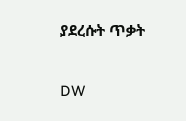ያደረሱት ጥቃት

DW